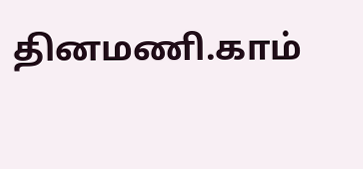தினமணி.காம்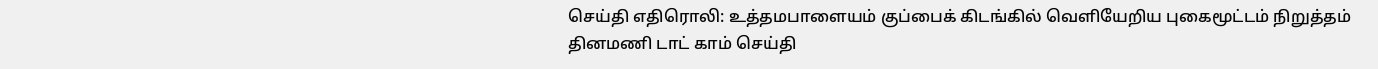செய்தி எதிரொலி: உத்தமபாளையம் குப்பைக் கிடங்கில் வெளியேறிய புகைமூட்டம் நிறுத்தம்
தினமணி டாட் காம் செய்தி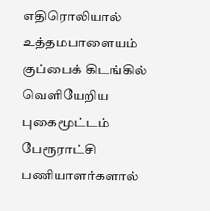எதிரொலியால் உத்தமபாளையம் குப்பைக் கிடங்கில் வெளியேறிய புகைமூட்டம் பேரூராட்சி பணியாளர்களால்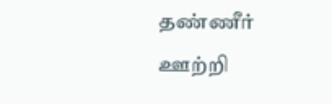தண்ணீர் ஊற்றி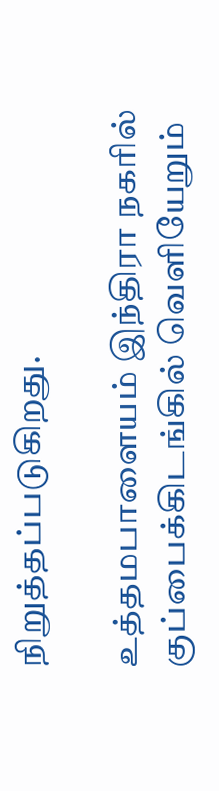நிறுத்தப்படுகிறது.

உத்தமபாளையம் இந்திரா நகரில் குப்பைக்கிடங்கில் வெளியேறும்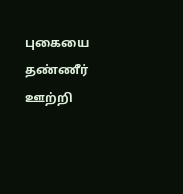புகையை தண்ணீர் ஊற்றி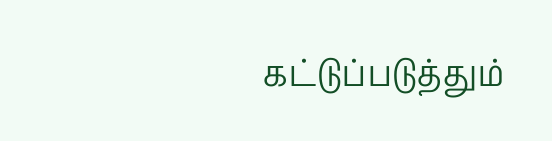கட்டுப்படுத்தும்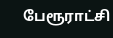பேரூராட்சி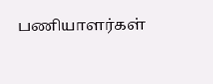பணியாளர்கள்